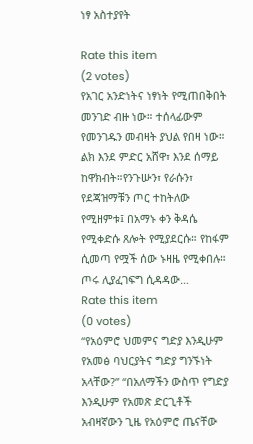ነፃ አስተያየት

Rate this item
(2 votes)
የአገር አንድነትና ነፃነት የሚጠበቅበት መንገድ ብዙ ነው። ተሰላፊውም የመንገዱን መብዛት ያህል የበዛ ነው። ልክ እንደ ምድር አሸዋ፣ እንደ ሰማይ ከዋክብት።የንጉሡን፣ የራሱን፣ የደጃዝማቹን ጦር ተከትለው የሚዘምቱ፤ በአማኑ ቀን ቅዳሴ የሚቀድሱ ጸሎት የሚያደርሱ። የከፋም ሲመጣ የሟች ሰው ኑዛዜ የሚቀበሉ። ጦሩ ሊያፈገፍግ ሲዳዳው…
Rate this item
(0 votes)
“የአዕምሮ ህመምና ግድያ እንዲሁም የአመፅ ባህርያትና ግድያ ግንኙነት አላቸው?” “በአለማችን ውስጥ የግድያ እንዲሁም የአመጽ ድርጊቶች አብዛኛውን ጊዜ የአዕምሮ ጤናቸው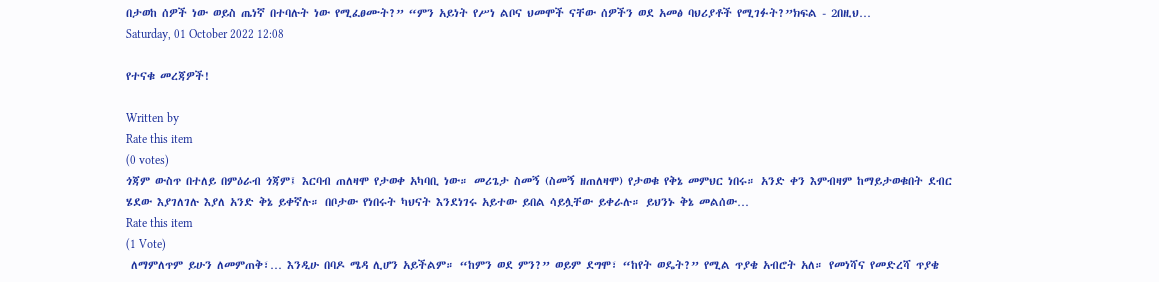በታወከ ሰዎች ነው ወይስ ጤነኛ በተባሉት ነው የሚፈፀሙት?” “ምን አይነት የሥነ ልቦና ህመሞች ናቸው ሰዎችን ወደ አመፅ ባህሪያቶች የሚገፉት?”ክፍል - 2በዚህ…
Saturday, 01 October 2022 12:08

የተናቁ መረጃዎች!

Written by
Rate this item
(0 votes)
ጎጃም ውስጥ በተለይ በምዕራብ ጎጃም፤ እርባብ ጠለዛሞ የታወቀ አካባቢ ነው። መሪጌታ ስመኝ (ስመኝ ዘጠለዛሞ) የታወቁ የቅኔ መምህር ነበሩ። አንድ ቀን እምብዛም ከማይታወቁበት ደብር ሄደው እያገለገሉ እያለ አንድ ቅኔ ይቀኛሉ። በቦታው የነበሩት ካህናት እንደነገሩ አይተው ይበል ሳይሏቸው ይቀራሉ። ይህንኑ ቅኔ መልሰው…
Rate this item
(1 Vote)
 ለማምለጥም ይሁን ለመምጠቅ፣… እንዲሁ በባዶ ሜዳ ሊሆን አይችልም። “ከምን ወደ ምን?” ወይም ደግሞ፣ “ከየት ወዴት?” የሚል ጥያቄ አብሮት አለ። የመነሻና የመድረሻ ጥያቄ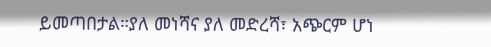ይመጣበታል።ያለ መነሻና ያለ መድረሻ፣ አጭርም ሆነ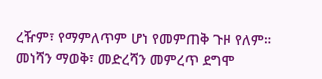ረዥም፣ የማምለጥም ሆነ የመምጠቅ ጉዞ የለም። መነሻን ማወቅ፣ መድረሻን መምረጥ ደግሞ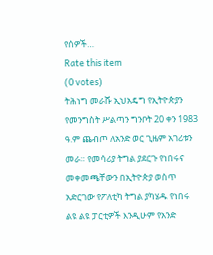የሰዎች…
Rate this item
(0 votes)
ትሕነግ መራሹ ኢህአዴግ የኢትዮጵያን የመንግስት ሥልጣን ግንቦት 20 ቀን 1983 ዓ.ም ጨብጦ ለአንድ ወር ጊዜም አገሪቱን መራ። የመሳሪያ ትግል ያደርጉ የነበሩና መቀመጫቸውን በኢትዮጵያ ወስጥ አድርገው የፖለቲካ ትግል ያካሄዱ የነበሩ ልዩ ልዩ ፓርቲዎች እንዲሁም የአንድ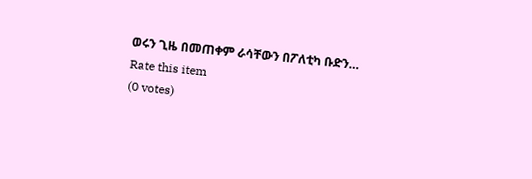ወሩን ጊዜ በመጠቀም ራሳቸውን በፖለቲካ ቡድን…
Rate this item
(0 votes)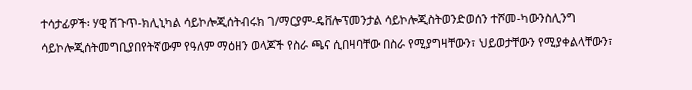ተሳታፊዎች፡ ሃዊ ሽጉጥ-ክሊኒካል ሳይኮሎጂሰትብሩክ ገ/ማርያም-ዴቨሎፕመንታል ሳይኮሎጂስትወንድወሰን ተሾመ-ካውንስሊንግ ሳይኮሎጂሰትመግቢያበየትኛውም የዓለም ማዕዘን ወላጆች የስራ ጫና ሲበዛባቸው በስራ የሚያግዛቸውን፣ ህይወታቸውን የሚያቀልላቸውን፣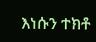እነሱን ተክቶ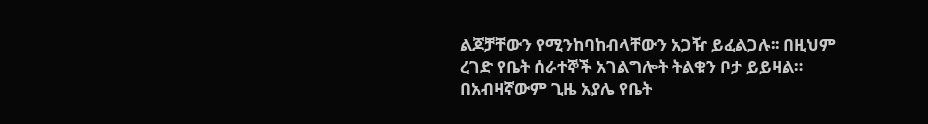ልጆቻቸውን የሚንከባከብላቸውን አጋዥ ይፈልጋሉ፡፡ በዚህም ረገድ የቤት ሰራተኞች አገልግሎት ትልቁን ቦታ ይይዛል። በአብዛኛውም ጊዜ አያሌ የቤት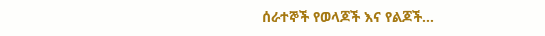ሰራተኞች የወላጆች እና የልጆች…